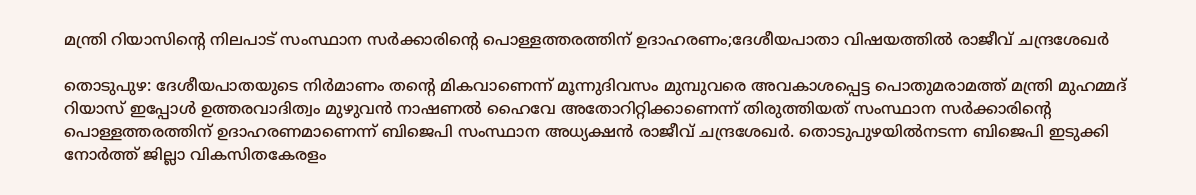മന്ത്രി റിയാസിന്റെ നിലപാട് സംസ്ഥാന സർക്കാരിൻ്റെ പൊള്ളത്തരത്തിന് ഉദാഹരണം;ദേശീയപാതാ വിഷയത്തില്‍ രാജീവ് ചന്ദ്രശേഖർ

തൊടുപുഴ: ദേശീയപാതയുടെ നിര്‍മാണം തന്റെ മികവാണെന്ന് മൂന്നുദിവസം മുമ്പുവരെ അവകാശപ്പെട്ട പൊതുമരാമത്ത് മന്ത്രി മുഹമ്മദ് റിയാസ് ഇപ്പോള്‍ ഉത്തരവാദിത്വം മുഴുവന്‍ നാഷണല്‍ ഹൈവേ അതോറിറ്റിക്കാണെന്ന് തിരുത്തിയത് സംസ്ഥാന സര്‍ക്കാരിന്റെ പൊള്ളത്തരത്തിന് ഉദാഹരണമാണെന്ന് ബിജെപി സംസ്ഥാന അധ്യക്ഷന്‍ രാജീവ് ചന്ദ്രശേഖര്‍. തൊടുപുഴയില്‍നടന്ന ബിജെപി ഇടുക്കി നോര്‍ത്ത് ജില്ലാ വികസിതകേരളം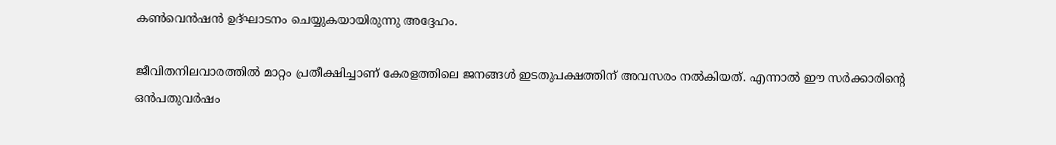കണ്‍വെന്‍ഷന്‍ ഉദ്ഘാടനം ചെയ്യുകയായിരുന്നു അദ്ദേഹം.

ജീവിതനിലവാരത്തില്‍ മാറ്റം പ്രതീക്ഷിച്ചാണ് കേരളത്തിലെ ജനങ്ങള്‍ ഇടതുപക്ഷത്തിന് അവസരം നല്‍കിയത്. എന്നാല്‍ ഈ സര്‍ക്കാരിന്റെ ഒന്‍പതുവര്‍ഷം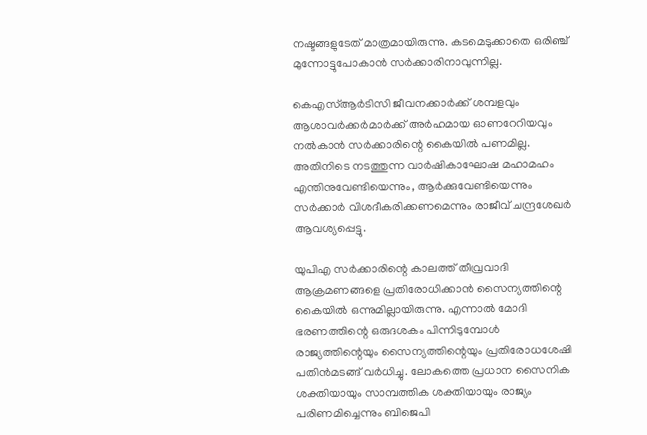നഷ്ടങ്ങളുടേത് മാത്രമായിരുന്നു. കടമെടുക്കാതെ ഒരിഞ്ച് മുന്നോട്ടുപോകാന്‍ സര്‍ക്കാരിനാവുന്നില്ല.

കെഎസ്ആര്‍ടിസി ജീവനക്കാര്‍ക്ക് ശമ്പളവും ആശാവര്‍ക്കര്‍മാര്‍ക്ക് അര്‍ഹമായ ഓണറേറിയവും നല്‍കാന്‍ സര്‍ക്കാരിന്റെ കൈയില്‍ പണമില്ല. അതിനിടെ നടത്തുന്ന വാര്‍ഷികാഘോഷ മഹാമഹം എന്തിനുവേണ്ടിയെന്നും, ആര്‍ക്കുവേണ്ടിയെന്നും സര്‍ക്കാര്‍ വിശദീകരിക്കണമെന്നും രാജീവ് ചന്ദ്രശേഖര്‍ ആവശ്യപ്പെട്ടു.

യുപിഎ സര്‍ക്കാരിന്റെ കാലത്ത് തീവ്രവാദി ആക്രമണങ്ങളെ പ്രതിരോധിക്കാന്‍ സൈന്യത്തിന്റെ കൈയില്‍ ഒന്നുമില്ലായിരുന്നു. എന്നാല്‍ മോദി ഭരണത്തിന്റെ ഒരുദശകം പിന്നിടുമ്പോള്‍ രാജ്യത്തിന്റെയും സൈന്യത്തിന്റെയും പ്രതിരോധശേഷി പതിന്‍മടങ്ങ് വര്‍ധിച്ചു. ലോകത്തെ പ്രധാന സൈനിക ശക്തിയായും സാമ്പത്തിക ശക്തിയായും രാജ്യം പരിണമിച്ചെന്നും ബിജെപി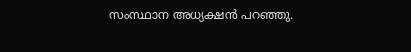സംസ്ഥാന അധ്യക്ഷന്‍ പറഞ്ഞു.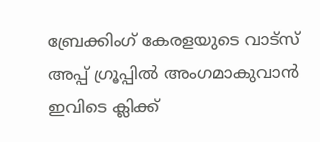ബ്രേക്കിംഗ് കേരളയുടെ വാട്സ് അപ്പ് ഗ്രൂപ്പിൽ അംഗമാകുവാൻ ഇവിടെ ക്ലിക്ക്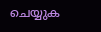ചെയ്യുക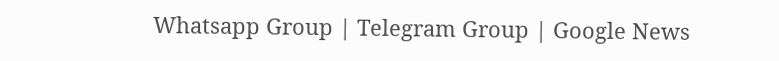Whatsapp Group | Telegram Group | Google News